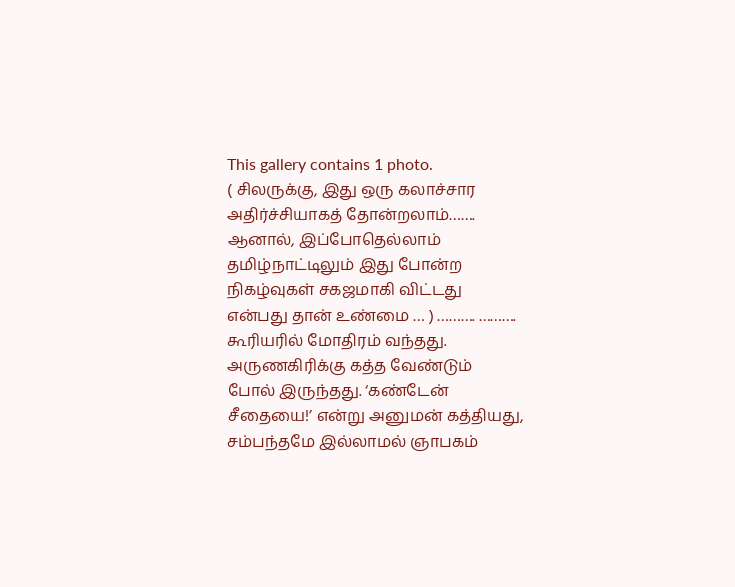This gallery contains 1 photo.
( சிலருக்கு, இது ஒரு கலாச்சார அதிர்ச்சியாகத் தோன்றலாம்……. ஆனால், இப்போதெல்லாம் தமிழ்நாட்டிலும் இது போன்ற நிகழ்வுகள் சகஜமாகி விட்டது என்பது தான் உண்மை … ) ………. ………. கூரியரில் மோதிரம் வந்தது. அருணகிரிக்கு கத்த வேண்டும் போல் இருந்தது. ‘கண்டேன் சீதையை!’ என்று அனுமன் கத்தியது, சம்பந்தமே இல்லாமல் ஞாபகம்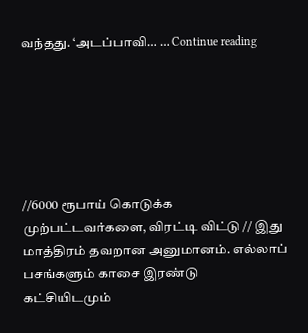வந்தது. ‘அடப்பாவி… … Continue reading






//6000 ரூபாய் கொடுக்க முற்பட்டவர்களை, விரட்டி விட்டு // இது மாத்திரம் தவறான அனுமானம். எல்லாப் பசங்களும் காசை இரண்டு கட்சியிடமும்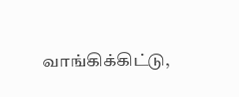வாங்கிக்கிட்டு,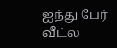ஐந்து பேர் வீட்ல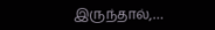இருந்தால்,…